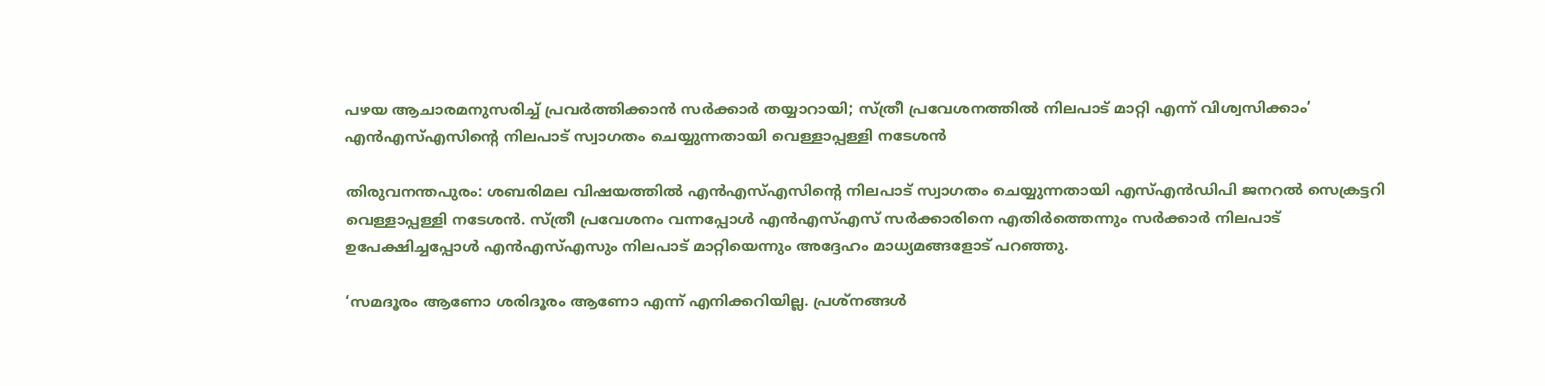പഴയ ആചാരമനുസരിച്ച് പ്രവർത്തിക്കാൻ സർക്കാർ തയ്യാറായി; സ്ത്രീ പ്രവേശനത്തിൽ നിലപാട് മാറ്റി എന്ന് വിശ്വസിക്കാം’ എന്‍എസ്എസിന്റെ നിലപാട് സ്വാഗതം ചെയ്യുന്നതായി വെള്ളാപ്പള്ളി നടേശന്‍

തിരുവനന്തപുരം: ശബരിമല വിഷയത്തില്‍ എന്‍എസ്എസിന്റെ നിലപാട് സ്വാഗതം ചെയ്യുന്നതായി എസ്എന്‍ഡിപി ജനറല്‍ സെക്രട്ടറി വെള്ളാപ്പള്ളി നടേശന്‍. സ്ത്രീ പ്രവേശനം വന്നപ്പോള്‍ എന്‍എസ്എസ് സര്‍ക്കാരിനെ എതിര്‍ത്തെന്നും സര്‍ക്കാര്‍ നിലപാട് ഉപേക്ഷിച്ചപ്പോള്‍ എന്‍എസ്എസും നിലപാട് മാറ്റിയെന്നും അദ്ദേഹം മാധ്യമങ്ങളോട് പറഞ്ഞു.

‘സമദൂരം ആണോ ശരിദൂരം ആണോ എന്ന് എനിക്കറിയില്ല. പ്രശ്‌നങ്ങള്‍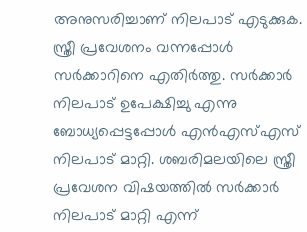അനുസരിച്ചാണ് നിലപാട് എടുക്കുക. സ്ത്രീ പ്രവേശനം വന്നപ്പോള്‍ സര്‍ക്കാറിനെ എതിര്‍ത്തു. സര്‍ക്കാര്‍ നിലപാട് ഉപേക്ഷിച്ചു എന്നു ബോധ്യപ്പെട്ടപ്പോള്‍ എന്‍എസ്എസ് നിലപാട് മാറ്റി. ശബരിമലയിലെ സ്ത്രീ പ്രവേശന വിഷയത്തില്‍ സര്‍ക്കാര്‍ നിലപാട് മാറ്റി എന്ന്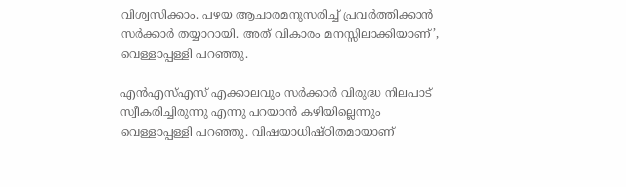വിശ്വസിക്കാം. പഴയ ആചാരമനുസരിച്ച് പ്രവര്‍ത്തിക്കാന്‍ സര്‍ക്കാര്‍ തയ്യാറായി. അത് വികാരം മനസ്സിലാക്കിയാണ്’, വെള്ളാപ്പള്ളി പറഞ്ഞു.

എന്‍എസ്എസ് എക്കാലവും സര്‍ക്കാര്‍ വിരുദ്ധ നിലപാട് സ്വീകരിച്ചിരുന്നു എന്നു പറയാന്‍ കഴിയില്ലെന്നും വെള്ളാപ്പള്ളി പറഞ്ഞു. വിഷയാധിഷ്ഠിതമായാണ്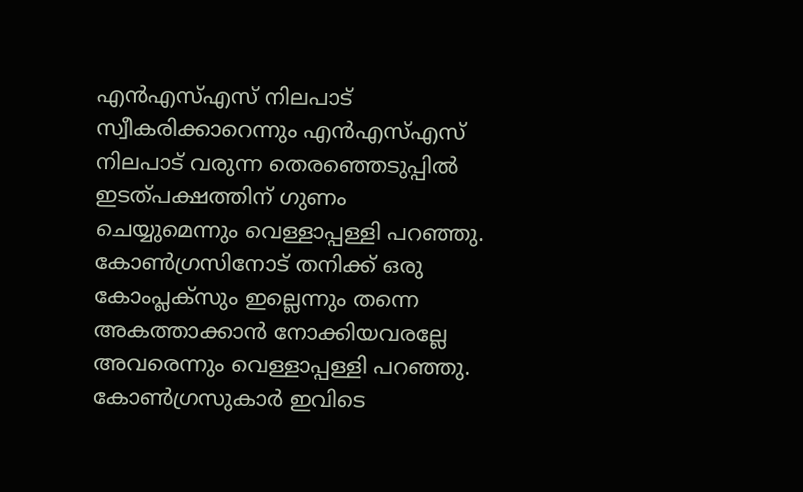എന്‍എസ്എസ് നിലപാട് സ്വീകരിക്കാറെന്നും എന്‍എസ്എസ് നിലപാട് വരുന്ന തെരഞ്ഞെടുപ്പില്‍ ഇടത്പക്ഷത്തിന് ഗുണം ചെയ്യുമെന്നും വെള്ളാപ്പള്ളി പറഞ്ഞു. കോണ്‍ഗ്രസിനോട് തനിക്ക് ഒരു കോംപ്ലക്‌സും ഇല്ലെന്നും തന്നെ അകത്താക്കാന്‍ നോക്കിയവരല്ലേ അവരെന്നും വെള്ളാപ്പള്ളി പറഞ്ഞു. കോണ്‍ഗ്രസുകാര്‍ ഇവിടെ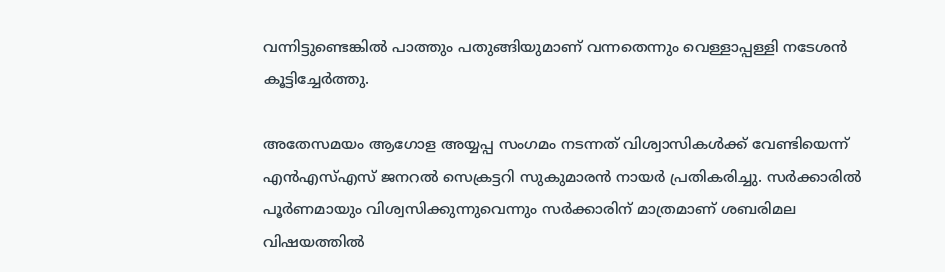വന്നിട്ടുണ്ടെങ്കില്‍ പാത്തും പതുങ്ങിയുമാണ് വന്നതെന്നും വെള്ളാപ്പള്ളി നടേശന്‍ കൂട്ടിച്ചേര്‍ത്തു.

അതേസമയം ആഗോള അയ്യപ്പ സംഗമം നടന്നത് വിശ്വാസികള്‍ക്ക് വേണ്ടിയെന്ന് എന്‍എസ്എസ് ജനറല്‍ സെക്രട്ടറി സുകുമാരന്‍ നായര്‍ പ്രതികരിച്ചു. സര്‍ക്കാരില്‍ പൂര്‍ണമായും വിശ്വസിക്കുന്നുവെന്നും സര്‍ക്കാരിന് മാത്രമാണ് ശബരിമല വിഷയത്തില്‍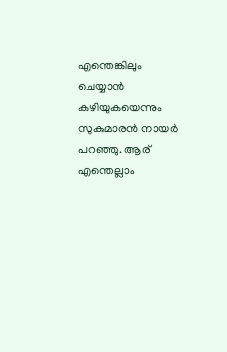എന്തെങ്കിലും ചെയ്യാന്‍ കഴിയുകയെന്നും സുകുമാരന്‍ നായര്‍ പറഞ്ഞു. ആര് എന്തെല്ലാം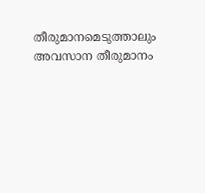തീരുമാനമെടുത്താലും അവസാന തീരുമാനം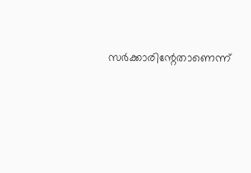സര്‍ക്കാരിന്റേതാണെന്ന്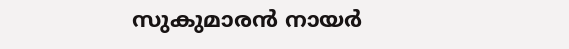സുകുമാരന്‍ നായര്‍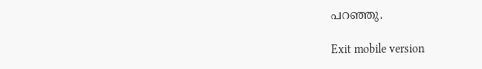പറഞ്ഞു.

Exit mobile version